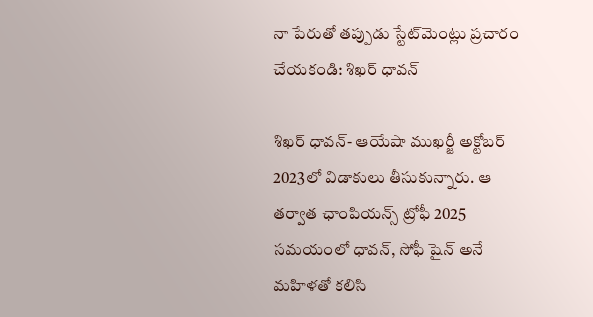నా పేరుతో తప్పుడు స్టేట్‌మెంట్లు ప్రచారం చేయకండి: శిఖ‌ర్ ధావ‌న్‌

శిఖర్ ధావన్- ఆయేషా ముఖర్జీ అక్టోబర్ 2023లో విడాకులు తీసుకున్నారు. ఆ తర్వాత ఛాంపియన్స్ ట్రోఫీ 2025 సమయంలో ధావన్, సోఫీ షైన్ అనే మహిళతో కలిసి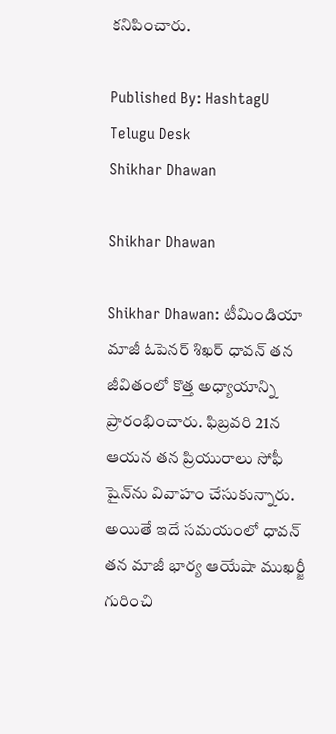కనిపించారు.

Published By: HashtagU Telugu Desk
Shikhar Dhawan

Shikhar Dhawan

Shikhar Dhawan: టీమిండియా మాజీ ఓపెనర్ శిఖర్ ధావన్ తన జీవితంలో కొత్త అధ్యాయాన్ని ప్రారంభించారు. ఫిబ్రవరి 21న ఆయన తన ప్రియురాలు సోఫీ షైన్‌ను వివాహం చేసుకున్నారు. అయితే ఇదే సమయంలో ధావన్ తన మాజీ భార్య ఆయేషా ముఖర్జీ గురించి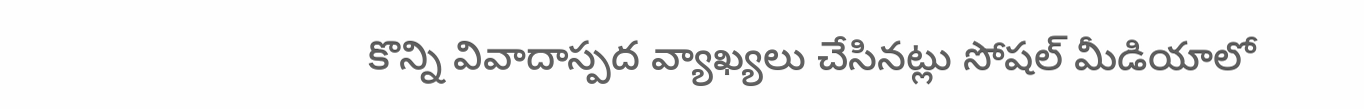కొన్ని వివాదాస్పద వ్యాఖ్యలు చేసినట్లు సోషల్ మీడియాలో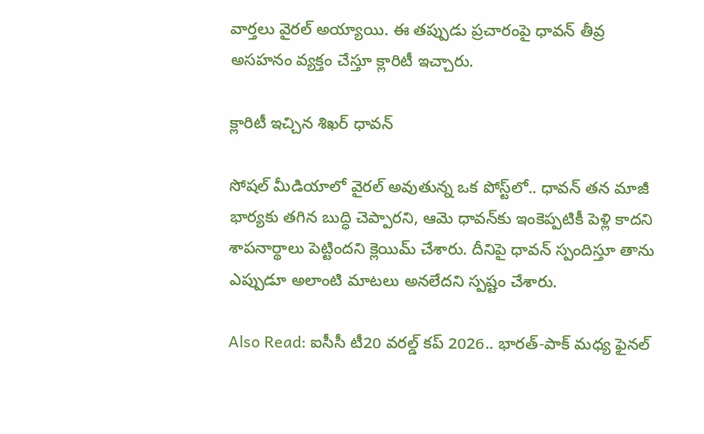వార్తలు వైరల్ అయ్యాయి. ఈ తప్పుడు ప్రచారంపై ధావన్ తీవ్ర అసహనం వ్యక్తం చేస్తూ క్లారిటీ ఇచ్చారు.

క్లారిటీ ఇచ్చిన శిఖర్ ధావన్

సోషల్ మీడియాలో వైరల్ అవుతున్న ఒక పోస్ట్‌లో.. ధావన్ తన మాజీ భార్యకు తగిన బుద్ధి చెప్పారని, ఆమె ధావన్‌కు ఇంకెప్పటికీ పెళ్లి కాదని శాపనార్థాలు పెట్టిందని క్లెయిమ్ చేశారు. దీనిపై ధావన్ స్పందిస్తూ తాను ఎప్పుడూ అలాంటి మాటలు అనలేదని స్పష్టం చేశారు.

Also Read: ఐసీసీ టీ20 వరల్డ్ కప్ 2026.. భారత్-పాక్ మధ్య ఫైనల్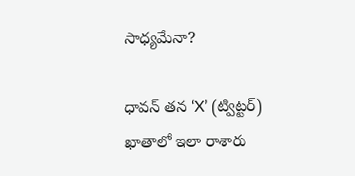సాధ్యమేనా?

ధావన్ తన ‘X’ (ట్విట్టర్) ఖాతాలో ఇలా రాశారు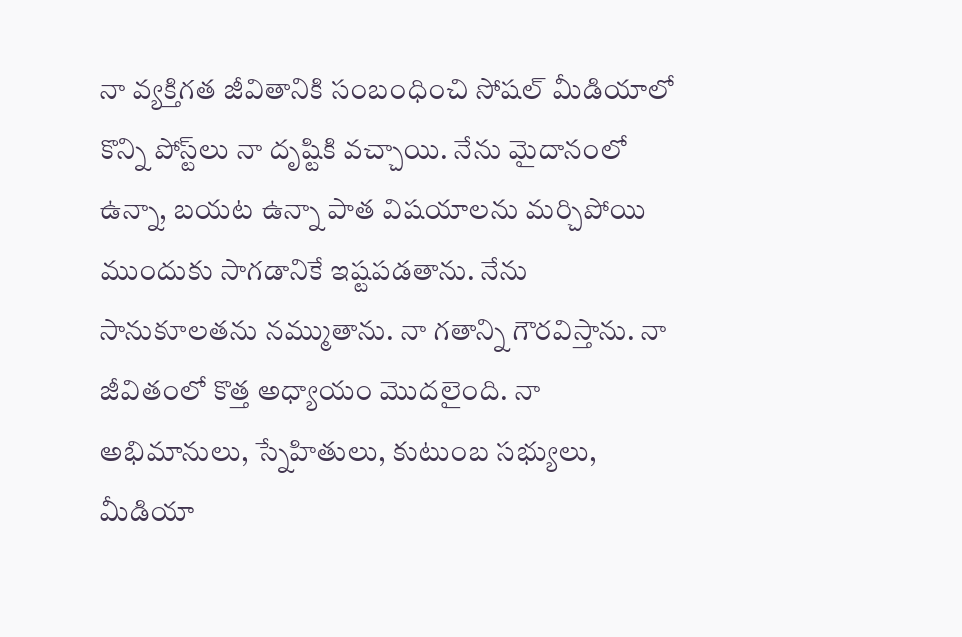నా వ్యక్తిగత జీవితానికి సంబంధించి సోషల్ మీడియాలో కొన్ని పోస్ట్‌లు నా దృష్టికి వచ్చాయి. నేను మైదానంలో ఉన్నా, బయట ఉన్నా పాత విషయాలను మర్చిపోయి ముందుకు సాగడానికే ఇష్టపడతాను. నేను సానుకూలతను నమ్ముతాను. నా గతాన్ని గౌరవిస్తాను. నా జీవితంలో కొత్త అధ్యాయం మొదలైంది. నా అభిమానులు, స్నేహితులు, కుటుంబ సభ్యులు, మీడియా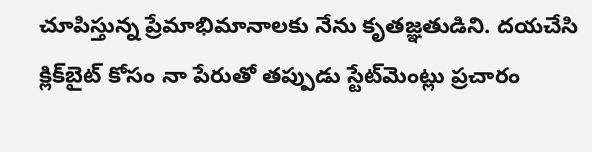చూపిస్తున్న ప్రేమాభిమానాలకు నేను కృతజ్ఞతుడిని. దయచేసి క్లిక్‌బైట్ కోసం నా పేరుతో తప్పుడు స్టేట్‌మెంట్లు ప్రచారం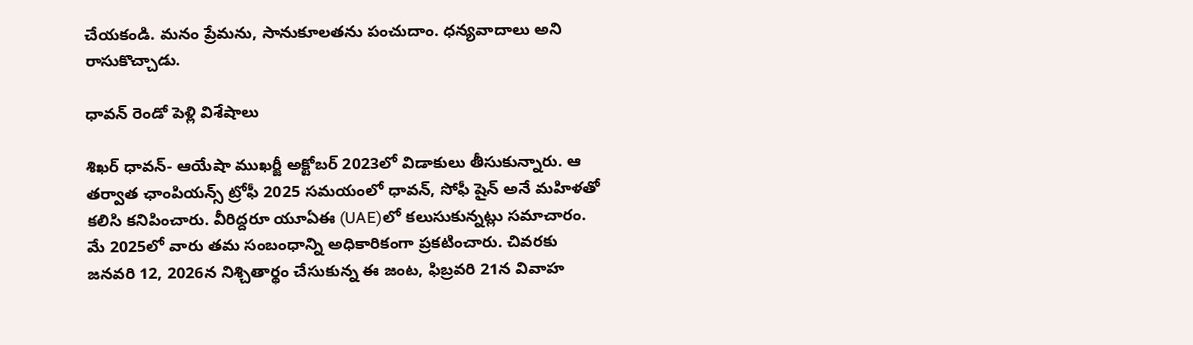చేయకండి. మనం ప్రేమను, సానుకూలతను పంచుదాం. ధన్యవాదాలు అని రాసుకొచ్చాడు.

ధావన్ రెండో పెళ్లి విశేషాలు

శిఖర్ ధావన్- ఆయేషా ముఖర్జీ అక్టోబర్ 2023లో విడాకులు తీసుకున్నారు. ఆ తర్వాత ఛాంపియన్స్ ట్రోఫీ 2025 సమయంలో ధావన్, సోఫీ షైన్ అనే మహిళతో కలిసి కనిపించారు. వీరిద్దరూ యూఏఈ (UAE)లో కలుసుకున్నట్లు సమాచారం. మే 2025లో వారు తమ సంబంధాన్ని అధికారికంగా ప్రకటించారు. చివరకు జనవరి 12, 2026న నిశ్చితార్థం చేసుకున్న ఈ జంట, ఫిబ్రవరి 21న వివాహ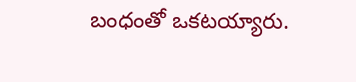బంధంతో ఒకటయ్యారు.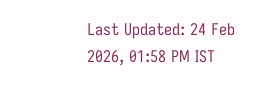Last Updated: 24 Feb 2026, 01:58 PM IST